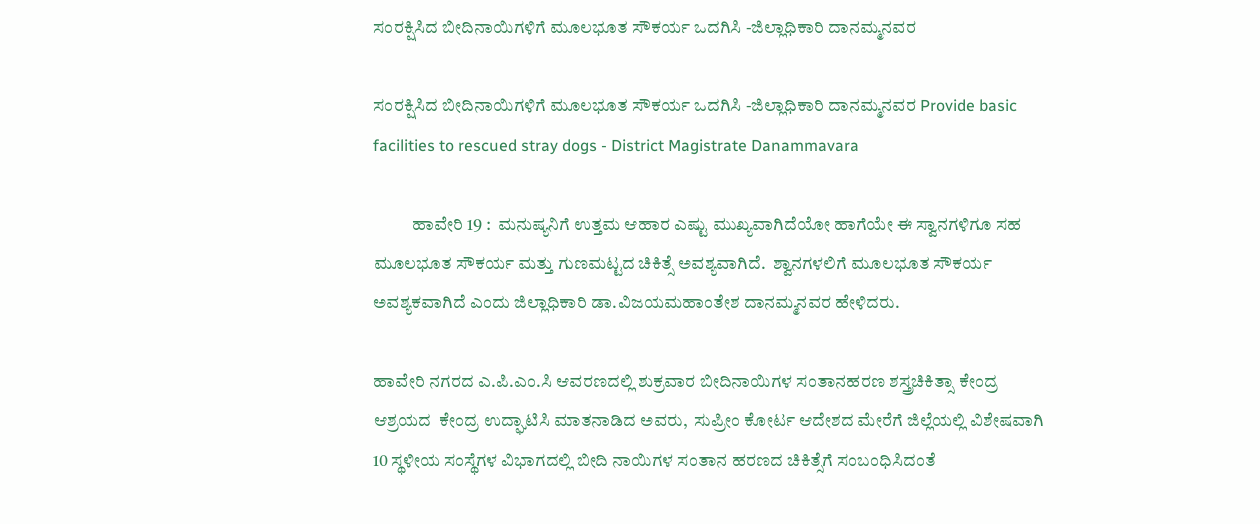ಸಂರಕ್ಷಿಸಿದ ಬೀದಿನಾಯಿಗಳಿಗೆ ಮೂಲಭೂತ ಸೌಕರ್ಯ ಒದಗಿಸಿ -ಜಿಲ್ಲಾಧಿಕಾರಿ ದಾನಮ್ಮನವರ

ಸಂರಕ್ಷಿಸಿದ ಬೀದಿನಾಯಿಗಳಿಗೆ ಮೂಲಭೂತ ಸೌಕರ್ಯ ಒದಗಿಸಿ -ಜಿಲ್ಲಾಧಿಕಾರಿ ದಾನಮ್ಮನವರ Provide basic facilities to rescued stray dogs - District Magistrate Danammavara

           ಹಾವೇರಿ 19 :  ಮನುಷ್ಯನಿಗೆ ಉತ್ತಮ ಆಹಾರ ಎಷ್ಟು ಮುಖ್ಯವಾಗಿದೆಯೋ ಹಾಗೆಯೇ ಈ ಸ್ವಾನಗಳಿಗೂ ಸಹ ಮೂಲಭೂತ ಸೌಕರ್ಯ ಮತ್ತು ಗುಣಮಟ್ಟದ ಚಿಕಿತ್ಸೆ ಅವಶ್ಯವಾಗಿದೆ.  ಶ್ವಾನಗಳಲಿಗೆ ಮೂಲಭೂತ ಸೌಕರ್ಯ ಅವಶ್ಯಕವಾಗಿದೆ ಎಂದು ಜಿಲ್ಲಾಧಿಕಾರಿ ಡಾ.ವಿಜಯಮಹಾಂತೇಶ ದಾನಮ್ಮನವರ ಹೇಳಿದರು.

ಹಾವೇರಿ ನಗರದ ಎ.ಪಿ.ಎಂ.ಸಿ ಆವರಣದಲ್ಲಿ ಶುಕ್ರವಾರ ಬೀದಿನಾಯಿಗಳ ಸಂತಾನಹರಣ ಶಸ್ತ್ರಚಿಕಿತ್ಸಾ ಕೇಂದ್ರ  ಆಶ್ರಯದ  ಕೇಂದ್ರ ಉದ್ಘಾಟಿಸಿ ಮಾತನಾಡಿದ ಅವರು,  ಸುಪ್ರೀಂ ಕೋರ್ಟ ಆದೇಶದ ಮೇರೆಗೆ ಜಿಲ್ಲೆಯಲ್ಲಿ ವಿಶೇಷವಾಗಿ 10 ಸ್ಥಳೀಯ ಸಂಸ್ಥೆಗಳ ವಿಭಾಗದಲ್ಲಿ ಬೀದಿ ನಾಯಿಗಳ ಸಂತಾನ ಹರಣದ ಚಿಕಿತ್ಸೆಗೆ ಸಂಬಂಧಿಸಿದಂತೆ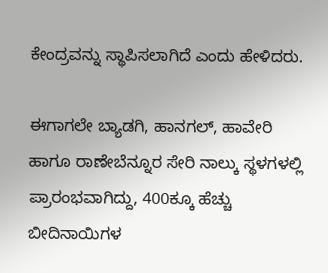ಕೇಂದ್ರವನ್ನು ಸ್ಥಾಪಿಸಲಾಗಿದೆ ಎಂದು ಹೇಳಿದರು.

ಈಗಾಗಲೇ ಬ್ಯಾಡಗಿ, ಹಾನಗಲ್, ಹಾವೇರಿ ಹಾಗೂ ರಾಣೇಬೆನ್ನೂರ ಸೇರಿ ನಾಲ್ಕು ಸ್ಥಳಗಳಲ್ಲಿ ಪ್ರಾರಂಭವಾಗಿದ್ದು, 400ಕ್ಕೂ ಹೆಚ್ಚು ಬೀದಿನಾಯಿಗಳ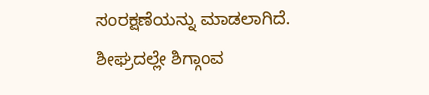ಸಂರಕ್ಷಣೆಯನ್ನು ಮಾಡಲಾಗಿದೆ. ಶೀಘ್ರದಲ್ಲೇ ಶಿಗ್ಗಾಂವ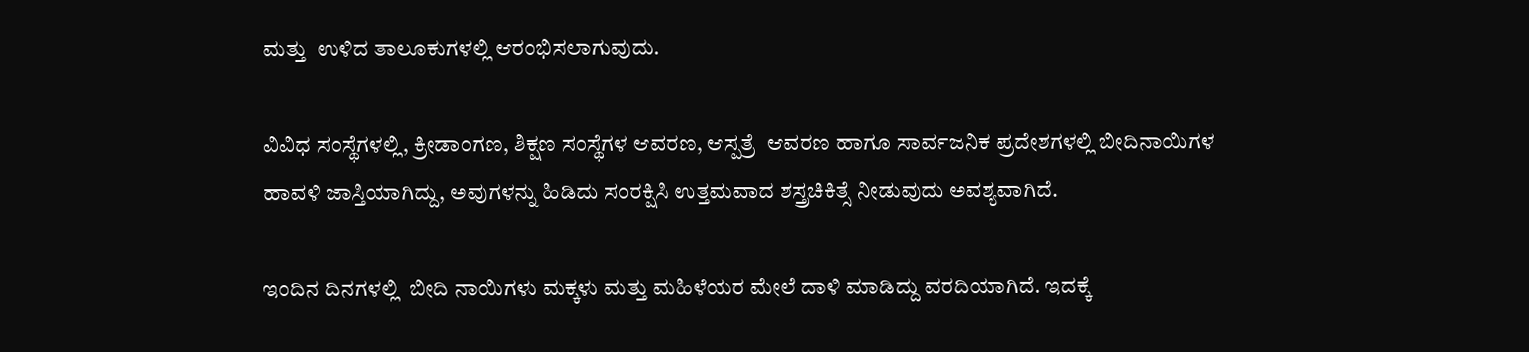ಮತ್ತು  ಉಳಿದ ತಾಲೂಕುಗಳಲ್ಲಿ ಆರಂಭಿಸಲಾಗುವುದು.

ವಿವಿಧ ಸಂಸ್ಥೆಗಳಲ್ಲಿ, ಕ್ರೀಡಾಂಗಣ, ಶಿಕ್ಷಣ ಸಂಸ್ಥೆಗಳ ಆವರಣ, ಆಸ್ಪತ್ರೆ  ಆವರಣ ಹಾಗೂ ಸಾರ್ವಜನಿಕ ಪ್ರದೇಶಗಳಲ್ಲಿ ಬೀದಿನಾಯಿಗಳ ಹಾವಳಿ ಜಾಸ್ತಿಯಾಗಿದ್ದು, ಅವುಗಳನ್ನು ಹಿಡಿದು ಸಂರಕ್ಷಿಸಿ ಉತ್ತಮವಾದ ಶಸ್ತ್ರಚಿಕಿತ್ಸೆ ನೀಡುವುದು ಅವಶ್ಯವಾಗಿದೆ.

ಇಂದಿನ ದಿನಗಳಲ್ಲಿ  ಬೀದಿ ನಾಯಿಗಳು ಮಕ್ಕಳು ಮತ್ತು ಮಹಿಳೆಯರ ಮೇಲೆ ದಾಳಿ ಮಾಡಿದ್ದು ವರದಿಯಾಗಿದೆ. ಇದಕ್ಕೆ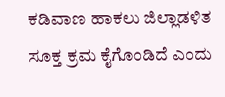ಕಡಿವಾಣ ಹಾಕಲು ಜಿಲ್ಲಾಡಳಿತ ಸೂಕ್ತ ಕ್ರಮ ಕೈಗೊಂಡಿದೆ ಎಂದು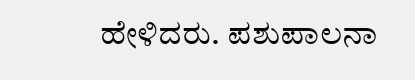ಹೇಳಿದರು. ಪಶುಪಾಲನಾ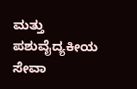ಮತ್ತು ಪಶುವೈದ್ಯಕೀಯ ಸೇವಾ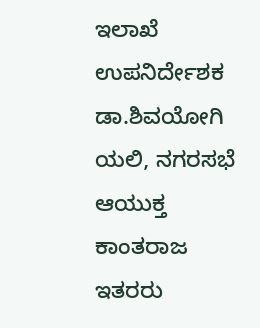ಇಲಾಖೆ ಉಪನಿರ್ದೇಶಕ ಡಾ.ಶಿವಯೋಗಿ ಯಲಿ, ನಗರಸಭೆ ಆಯುಕ್ತ ಕಾಂತರಾಜ ಇತರರು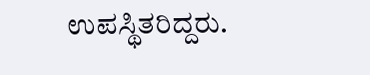ಉಪಸ್ಥಿತರಿದ್ದರು.